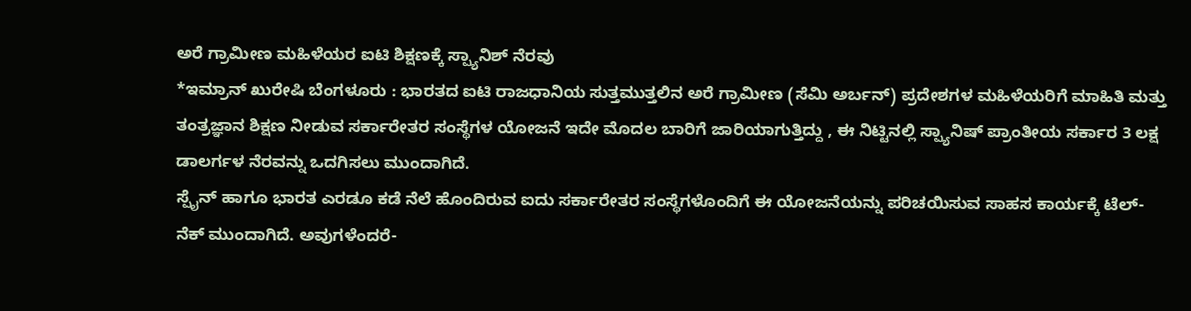ಅರೆ ಗ್ರಾಮೀಣ ಮಹಿಳೆಯರ ಐಟಿ ಶಿಕ್ಷಣಕ್ಕೆ ಸ್ಪ್ಯಾನಿಶ್ ನೆರವು
*ಇಮ್ರಾನ್ ಖುರೇಷಿ ಬೆಂಗಳೂರು : ಭಾರತದ ಐಟಿ ರಾಜಧಾನಿಯ ಸುತ್ತಮುತ್ತಲಿನ ಅರೆ ಗ್ರಾಮೀಣ (ಸೆಮಿ ಅರ್ಬನ್) ಪ್ರದೇಶಗಳ ಮಹಿಳೆಯರಿಗೆ ಮಾಹಿತಿ ಮತ್ತು ತಂತ್ರಜ್ಞಾನ ಶಿಕ್ಷಣ ನೀಡುವ ಸರ್ಕಾರೇತರ ಸಂಸ್ಥೆಗಳ ಯೋಜನೆ ಇದೇ ಮೊದಲ ಬಾರಿಗೆ ಜಾರಿಯಾಗುತ್ತಿದ್ದು , ಈ ನಿಟ್ಟಿನಲ್ಲಿ ಸ್ಪ್ಯಾನಿಷ್ ಪ್ರಾಂತೀಯ ಸರ್ಕಾರ 3 ಲಕ್ಷ ಡಾಲರ್ಗಳ ನೆರವನ್ನು ಒದಗಿಸಲು ಮುಂದಾಗಿದೆ.
ಸ್ಪೈನ್ ಹಾಗೂ ಭಾರತ ಎರಡೂ ಕಡೆ ನೆಲೆ ಹೊಂದಿರುವ ಐದು ಸರ್ಕಾರೇತರ ಸಂಸ್ಥೆಗಳೊಂದಿಗೆ ಈ ಯೋಜನೆಯನ್ನು ಪರಿಚಯಿಸುವ ಸಾಹಸ ಕಾರ್ಯಕ್ಕೆ ಟೆಲ್- ನೆಕ್ ಮುಂದಾಗಿದೆ. ಅವುಗಳೆಂದರೆ-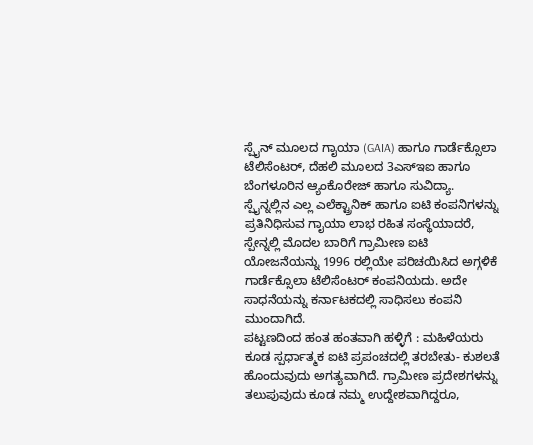ಸ್ಪೈನ್ ಮೂಲದ ಗಾೖಯಾ (GAIA) ಹಾಗೂ ಗಾರ್ಡೆಕ್ಸೊಲಾ ಟೆಲಿಸೆಂಟರ್, ದೆಹಲಿ ಮೂಲದ 3ಎಸ್ಇಐ ಹಾಗೂ ಬೆಂಗಳೂರಿನ ಆ್ಯಂಕೊರೇಜ್ ಹಾಗೂ ಸುವಿದ್ಯಾ.
ಸ್ಪೈನ್ನಲ್ಲಿನ ಎಲ್ಲ ಎಲೆಕ್ಟ್ರಾನಿಕ್ ಹಾಗೂ ಐಟಿ ಕಂಪನಿಗಳನ್ನು ಪ್ರತಿನಿಧಿಸುವ ಗಾೖಯಾ ಲಾಭ ರಹಿತ ಸಂಸ್ಥೆಯಾದರೆ, ಸ್ಪೇನ್ನಲ್ಲಿ ಮೊದಲ ಬಾರಿಗೆ ಗ್ರಾಮೀಣ ಐಟಿ ಯೋಜನೆಯನ್ನು 1996 ರಲ್ಲಿಯೇ ಪರಿಚಯಿಸಿದ ಅಗ್ಗಳಿಕೆ ಗಾರ್ಡೆಕ್ಸೊಲಾ ಟೆಲಿಸೆಂಟರ್ ಕಂಪನಿಯದು. ಅದೇ ಸಾಧನೆಯನ್ನು ಕರ್ನಾಟಕದಲ್ಲಿ ಸಾಧಿಸಲು ಕಂಪನಿ ಮುಂದಾಗಿದೆ.
ಪಟ್ಟಣದಿಂದ ಹಂತ ಹಂತವಾಗಿ ಹಳ್ಳಿಗೆ : ಮಹಿಳೆಯರು ಕೂಡ ಸ್ಪರ್ಧಾತ್ಮಕ ಐಟಿ ಪ್ರಪಂಚದಲ್ಲಿ ತರಬೇತು- ಕುಶಲತೆ ಹೊಂದುವುದು ಅಗತ್ಯವಾಗಿದೆ. ಗ್ರಾಮೀಣ ಪ್ರದೇಶಗಳನ್ನು ತಲುಪುವುದು ಕೂಡ ನಮ್ಮ ಉದ್ದೇಶವಾಗಿದ್ದರೂ,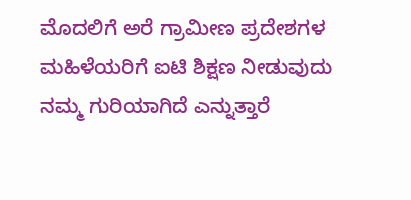ಮೊದಲಿಗೆ ಅರೆ ಗ್ರಾಮೀಣ ಪ್ರದೇಶಗಳ ಮಹಿಳೆಯರಿಗೆ ಐಟಿ ಶಿಕ್ಷಣ ನೀಡುವುದು ನಮ್ಮ ಗುರಿಯಾಗಿದೆ ಎನ್ನುತ್ತಾರೆ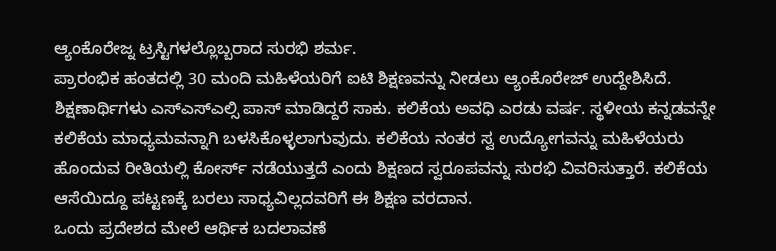ಆ್ಯಂಕೊರೇಜ್ನ ಟ್ರಸ್ಟಿಗಳಲ್ಲೊಬ್ಬರಾದ ಸುರಭಿ ಶರ್ಮ.
ಪ್ರಾರಂಭಿಕ ಹಂತದಲ್ಲಿ 30 ಮಂದಿ ಮಹಿಳೆಯರಿಗೆ ಐಟಿ ಶಿಕ್ಷಣವನ್ನು ನೀಡಲು ಆ್ಯಂಕೊರೇಜ್ ಉದ್ದೇಶಿಸಿದೆ. ಶಿಕ್ಷಣಾರ್ಥಿಗಳು ಎಸ್ಎಸ್ಎಲ್ಸಿ ಪಾಸ್ ಮಾಡಿದ್ದರೆ ಸಾಕು. ಕಲಿಕೆಯ ಅವಧಿ ಎರಡು ವರ್ಷ. ಸ್ಥಳೀಯ ಕನ್ನಡವನ್ನೇ ಕಲಿಕೆಯ ಮಾಧ್ಯಮವನ್ನಾಗಿ ಬಳಸಿಕೊಳ್ಳಲಾಗುವುದು. ಕಲಿಕೆಯ ನಂತರ ಸ್ವ ಉದ್ಯೋಗವನ್ನು ಮಹಿಳೆಯರು ಹೊಂದುವ ರೀತಿಯಲ್ಲಿ ಕೋರ್ಸ್ ನಡೆಯುತ್ತದೆ ಎಂದು ಶಿಕ್ಷಣದ ಸ್ವರೂಪವನ್ನು ಸುರಭಿ ವಿವರಿಸುತ್ತಾರೆ. ಕಲಿಕೆಯ ಆಸೆಯಿದ್ದೂ ಪಟ್ಟಣಕ್ಕೆ ಬರಲು ಸಾಧ್ಯವಿಲ್ಲದವರಿಗೆ ಈ ಶಿಕ್ಷಣ ವರದಾನ.
ಒಂದು ಪ್ರದೇಶದ ಮೇಲೆ ಆರ್ಥಿಕ ಬದಲಾವಣೆ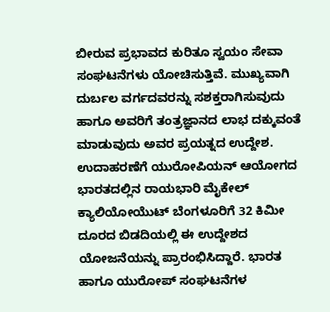ಬೀರುವ ಪ್ರಭಾವದ ಕುರಿತೂ ಸ್ವಯಂ ಸೇವಾ ಸಂಘಟನೆಗಳು ಯೋಚಿಸುತ್ತಿವೆ. ಮುಖ್ಯವಾಗಿ ದುರ್ಬಲ ವರ್ಗದವರನ್ನು ಸಶಕ್ತರಾಗಿಸುವುದು ಹಾಗೂ ಅವರಿಗೆ ತಂತ್ರಜ್ಞಾನದ ಲಾಭ ದಕ್ಕುವಂತೆ ಮಾಡುವುದು ಅವರ ಪ್ರಯತ್ನದ ಉದ್ದೇಶ.
ಉದಾಹರಣೆಗೆ ಯುರೋಪಿಯನ್ ಆಯೋಗದ ಭಾರತದಲ್ಲಿನ ರಾಯಭಾರಿ ಮೈಕೇಲ್ ಕ್ಯಾಲಿಯೋಯೆುಟ್ ಬೆಂಗಳೂರಿಗೆ 32 ಕಿಮೀ ದೂರದ ಬಿಡದಿಯಲ್ಲಿ ಈ ಉದ್ದೇಶದ ಯೋಜನೆಯನ್ನು ಪ್ರಾರಂಭಿಸಿದ್ದಾರೆ. ಭಾರತ ಹಾಗೂ ಯುರೋಪ್ ಸಂಘಟನೆಗಳ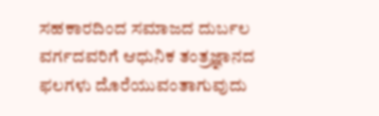ಸಹಕಾರದಿಂದ ಸಮಾಜದ ದುರ್ಬಲ ವರ್ಗದವರಿಗೆ ಆಧುನಿಕ ತಂತ್ರಜ್ಞಾನದ ಫಲಗಳು ದೊರೆಯುವಂತಾಗುವುದು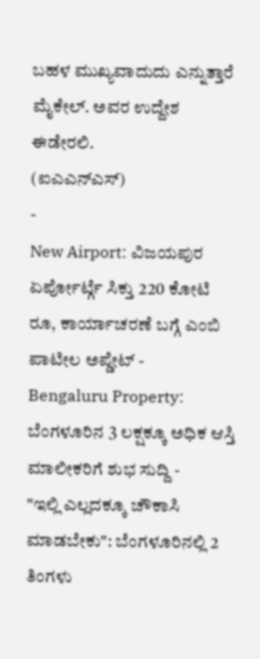ಬಹಳ ಮುಖ್ಯವಾದುದು ಎನ್ನುತ್ತಾರೆ ಮೈಕೇಲ್. ಅವರ ಉದ್ದೇಶ ಈಡೇರಲಿ.
(ಐಎಎನ್ಎಸ್)
-
New Airport: ವಿಜಯಪುರ ಏರ್ಪೋರ್ಟ್ಗೆ ಸಿಕ್ತು 220 ಕೋಟಿ ರೂ, ಕಾರ್ಯಾಚರಣೆ ಬಗ್ಗೆ ಎಂಬಿ ಪಾಟೀಲ ಅಪ್ಡೇಟ್ -
Bengaluru Property: ಬೆಂಗಳೂರಿನ 3 ಲಕ್ಷಕ್ಕೂ ಅಧಿಕ ಆಸ್ತಿ ಮಾಲೀಕರಿಗೆ ಶುಭ ಸುದ್ದಿ -
"ಇಲ್ಲಿ ಎಲ್ಲದಕ್ಕೂ ಚೌಕಾಸಿ ಮಾಡಬೇಕು": ಬೆಂಗಳೂರಿನಲ್ಲಿ 2 ತಿಂಗಳು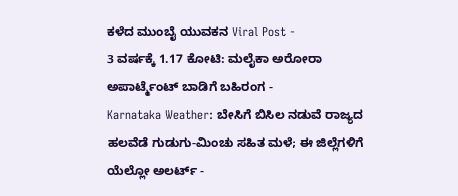ಕಳೆದ ಮುಂಬೈ ಯುವಕನ Viral Post -
3 ವರ್ಷಕ್ಕೆ 1.17 ಕೋಟಿ: ಮಲೈಕಾ ಅರೋರಾ ಅಪಾರ್ಟ್ಮೆಂಟ್ ಬಾಡಿಗೆ ಬಹಿರಂಗ -
Karnataka Weather: ಬೇಸಿಗೆ ಬಿಸಿಲ ನಡುವೆ ರಾಜ್ಯದ ಹಲವೆಡೆ ಗುಡುಗು-ಮಿಂಚು ಸಹಿತ ಮಳೆ; ಈ ಜಿಲ್ಲೆಗಳಿಗೆ ಯೆಲ್ಲೋ ಅಲರ್ಟ್ -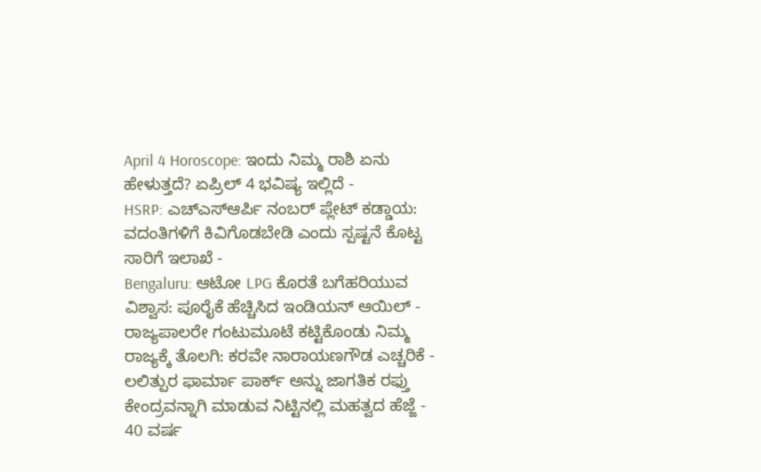April 4 Horoscope: ಇಂದು ನಿಮ್ಮ ರಾಶಿ ಏನು ಹೇಳುತ್ತದೆ? ಏಪ್ರಿಲ್ 4 ಭವಿಷ್ಯ ಇಲ್ಲಿದೆ -
HSRP: ಎಚ್ಎಸ್ಆರ್ಪಿ ನಂಬರ್ ಪ್ಲೇಟ್ ಕಡ್ಡಾಯ: ವದಂತಿಗಳಿಗೆ ಕಿವಿಗೊಡಬೇಡಿ ಎಂದು ಸ್ಪಷ್ಟನೆ ಕೊಟ್ಟ ಸಾರಿಗೆ ಇಲಾಖೆ -
Bengaluru: ಆಟೋ LPG ಕೊರತೆ ಬಗೆಹರಿಯುವ ವಿಶ್ವಾಸ: ಪೂರೈಕೆ ಹೆಚ್ಚಿಸಿದ ಇಂಡಿಯನ್ ಆಯಿಲ್ -
ರಾಜ್ಯಪಾಲರೇ ಗಂಟುಮೂಟೆ ಕಟ್ಟಿಕೊಂಡು ನಿಮ್ಮ ರಾಜ್ಯಕ್ಕೆ ತೊಲಗಿ: ಕರವೇ ನಾರಾಯಣಗೌಡ ಎಚ್ಚರಿಕೆ -
ಲಲಿತ್ಪುರ ಫಾರ್ಮಾ ಪಾರ್ಕ್ ಅನ್ನು ಜಾಗತಿಕ ರಫ್ತು ಕೇಂದ್ರವನ್ನಾಗಿ ಮಾಡುವ ನಿಟ್ಟಿನಲ್ಲಿ ಮಹತ್ವದ ಹೆಜ್ಜೆ -
40 ವರ್ಷ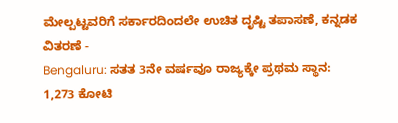ಮೇಲ್ಪಟ್ಟವರಿಗೆ ಸರ್ಕಾರದಿಂದಲೇ ಉಚಿತ ದೃಷ್ಟಿ ತಪಾಸಣೆ, ಕನ್ನಡಕ ವಿತರಣೆ -
Bengaluru: ಸತತ 3ನೇ ವರ್ಷವೂ ರಾಜ್ಯಕ್ಕೇ ಪ್ರಥಮ ಸ್ಥಾನ: 1,273 ಕೋಟಿ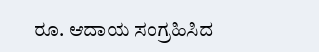ರೂ. ಆದಾಯ ಸಂಗ್ರಹಿಸಿದ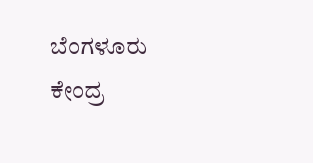ಬೆಂಗಳೂರು ಕೇಂದ್ರ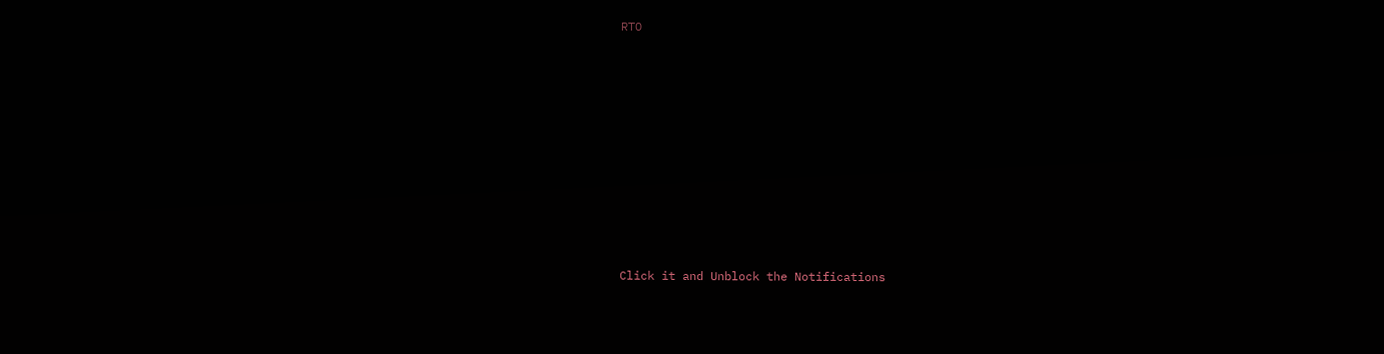RTO












Click it and Unblock the Notifications